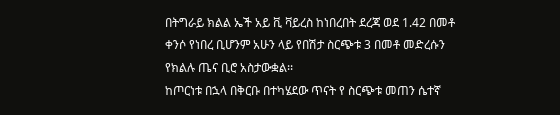በትግራይ ክልል ኤች አይ ቪ ቫይረስ ከነበረበት ደረጃ ወደ 1.42 በመቶ ቀንሶ የነበረ ቢሆንም አሁን ላይ የበሽታ ስርጭቱ 3 በመቶ መድረሱን የክልሉ ጤና ቢሮ አስታውቋል፡፡
ከጦርነቱ በኋላ በቅርቡ በተካሄደው ጥናት የ ስርጭቱ መጠን ሴተኛ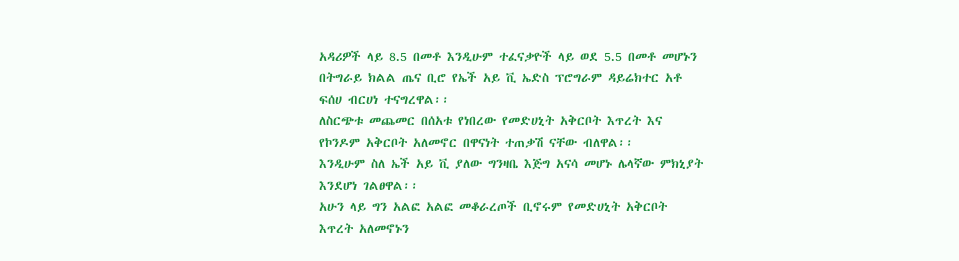አዳሪዎች ላይ 8.5 በመቶ እንዲሁም ተፈናቃዮች ላይ ወደ 5.5 በመቶ መሆኑን በትግራይ ክልል ጤና ቢሮ የኤች አይ ቪ ኤድስ ፕሮግራም ዳይሬክተር አቶ ፍሰሀ ብርሀነ ተናግረዋል፡፡
ለስርጭቱ መጨመር በሰአቱ የነበረው የመድሀኒት አቅርቦት እጥረት እና የኮንዶም አቅርቦት አለመኖር በዋናነት ተጠቃሽ ናቸው ብለዋል፡፡
እንዲሁም ስለ ኤች አይ ቪ ያለው ግንዛቤ እጅግ አናሳ መሆኑ ሌላኛው ምክኒያት እንደሆነ ገልፀዋል፡፡
አሁን ላይ ግን አልፎ አልፎ መቆራረጦች ቢኖሩም የመድሀኒት አቅርቦት እጥረት አለመኖኑን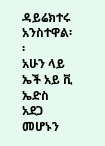ዳይሬክተሩ አንስተዋል፡፡
አሁን ላይ ኤች አይ ቪ ኤድስ አደጋ መሆኑን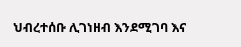ህብረተሰቡ ሊገነዘብ እንደሚገባ እና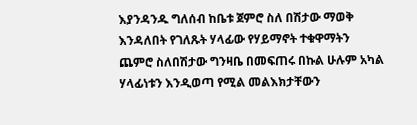እያንዳንዱ ግለሰብ ከቤቱ ጀምሮ ስለ በሽታው ማወቅ እንዳለበት የገለጹት ሃላፊው የሃይማኖት ተቁዋማትን ጨምሮ ስለበሽታው ግንዛቤ በመፍጠሩ በኩል ሁሉም አካል ሃላፊነቱን እንዲወጣ የሚል መልእክታቸውን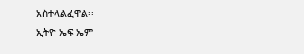አስተላልፈዋል፡፡
ኢትዮ ኤፍ ኤም